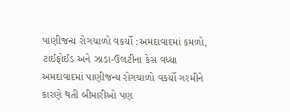પાણીજન્ય રોગચાળો વકર્યો :અમદાવાદમાં કમળો, ટાઈફોઈડ અને ઝાડા-ઉલટીના કેસ વધ્યા
અમદાવાદમાં પાણીજન્ય રોગચાળો વકર્યો ગરમીને કારણે થતી બીમારીઓ પણ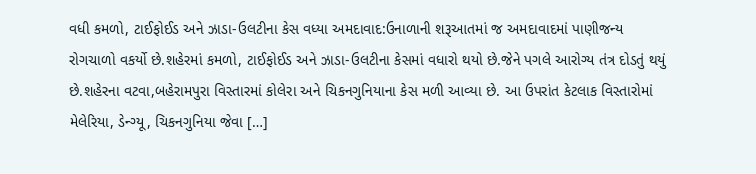વધી કમળો, ટાઈફોઈડ અને ઝાડા-ઉલટીના કેસ વધ્યા અમદાવાદ:ઉનાળાની શરૂઆતમાં જ અમદાવાદમાં પાણીજન્ય રોગચાળો વકર્યો છે.શહેરમાં કમળો, ટાઈફોઈડ અને ઝાડા-ઉલટીના કેસમાં વધારો થયો છે.જેને પગલે આરોગ્ય તંત્ર દોડતું થયું છે.શહેરના વટવા,બહેરામપુરા વિસ્તારમાં કોલેરા અને ચિકનગુનિયાના કેસ મળી આવ્યા છે. આ ઉપરાંત કેટલાક વિસ્તારોમાં મેલેરિયા, ડેન્ગ્યૂ, ચિકનગુનિયા જેવા […]